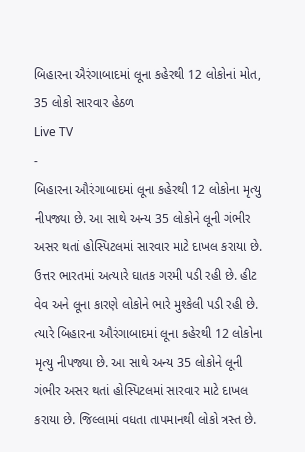બિહારના ઐરંગાબાદમાં લૂના કહેરથી 12 લોકોનાં મોત, 35 લોકો સારવાર હેઠળ
Live TV
-
બિહારના ઔરંગાબાદમાં લૂના કહેરથી 12 લોકોના મૃત્યુ નીપજ્યા છે. આ સાથે અન્ય 35 લોકોને લૂની ગંભીર અસર થતાં હોસ્પિટલમાં સારવાર માટે દાખલ કરાયા છે.
ઉત્તર ભારતમાં અત્યારે ઘાતક ગરમી પડી રહી છે. હીટ વેવ અને લૂના કારણે લોકોને ભારે મુશ્કેલી પડી રહી છે. ત્યારે બિહારના ઔરંગાબાદમાં લૂના કહેરથી 12 લોકોના મૃત્યુ નીપજ્યા છે. આ સાથે અન્ય 35 લોકોને લૂની ગંભીર અસર થતાં હોસ્પિટલમાં સારવાર માટે દાખલ કરાયા છે. જિલ્લામાં વધતા તાપમાનથી લોકો ત્રસ્ત છે.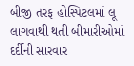બીજી તરફ હોસ્પિટલમાં લૂ લાગવાથી થતી બીમારીઓમાં દર્દીની સારવાર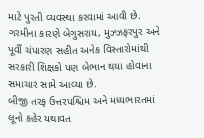માટે પુરતી વ્યવસ્થા કરવામાં આવી છે. ગરમીના કારણે બેગુસરાય, મુઝ્ઝફરપુર અને પૂર્વી ચંપારણ સહીત અનેક વિસ્તારોમાંથી સરકારી શિક્ષકો પણ બેભાન થયા હોવાના સમાચાર સામે આવ્યા છે.
બીજી તરફ ઉત્તરપશ્ચિમ અને મધ્યભારતમાં લૂનો કહેર યથાવત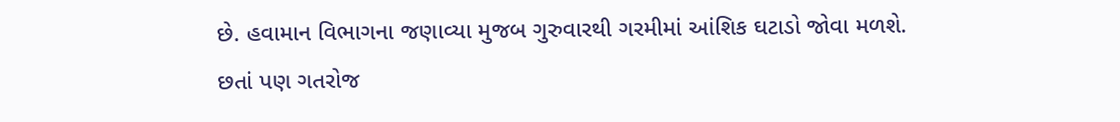છે. હવામાન વિભાગના જણાવ્યા મુજબ ગુરુવારથી ગરમીમાં આંશિક ઘટાડો જોવા મળશે. છતાં પણ ગતરોજ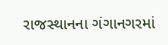રાજસ્થાનના ગંગાનગરમાં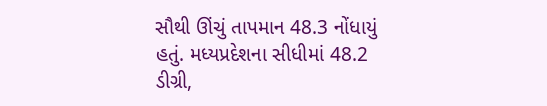સૌથી ઊંચું તાપમાન 48.3 નોંધાયું હતું. મધ્યપ્રદેશના સીધીમાં 48.2 ડીગ્રી,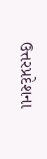ઉત્તરપ્રદેશના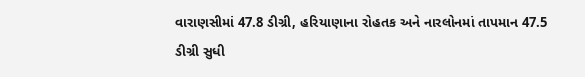વારાણસીમાં 47.8 ડીગ્રી, હરિયાણાના રોહતક અને નારલોનમાં તાપમાન 47.5 ડીગ્રી સુધી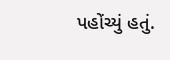પહોંચ્યું હતું.